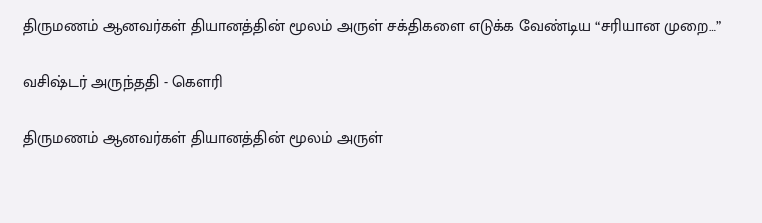திருமணம் ஆனவர்கள் தியானத்தின் மூலம் அருள் சக்திகளை எடுக்க வேண்டிய “சரியான முறை…”

வசிஷ்டர் அருந்ததி - கௌரி

திருமணம் ஆனவர்கள் தியானத்தின் மூலம் அருள்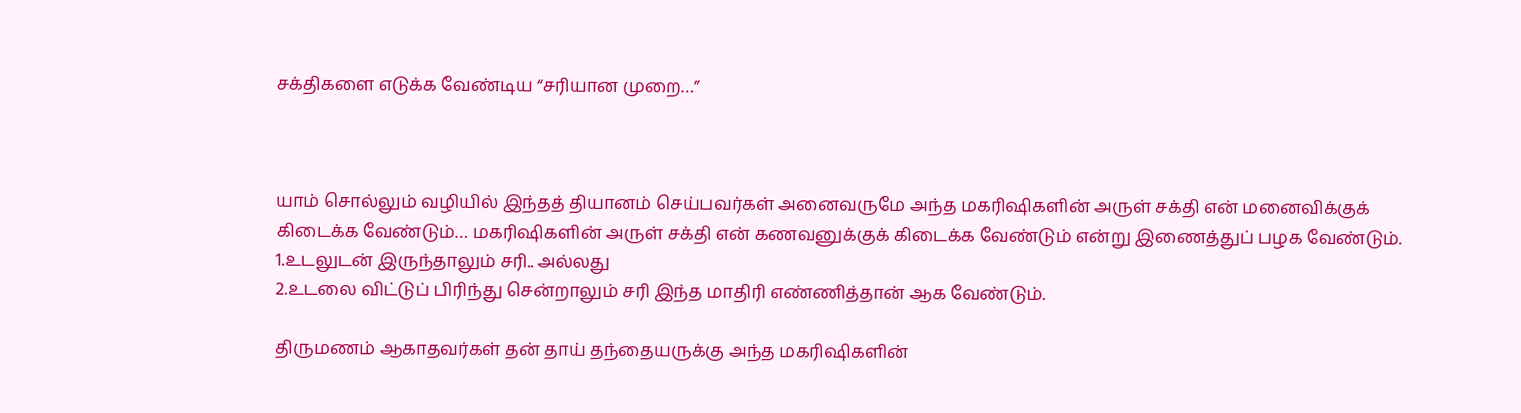சக்திகளை எடுக்க வேண்டிய “சரியான முறை…”



யாம் சொல்லும் வழியில் இந்தத் தியானம் செய்பவர்கள் அனைவருமே அந்த மகரிஷிகளின் அருள் சக்தி என் மனைவிக்குக் கிடைக்க வேண்டும்… மகரிஷிகளின் அருள் சக்தி என் கணவனுக்குக் கிடைக்க வேண்டும் என்று இணைத்துப் பழக வேண்டும்.
1.உடலுடன் இருந்தாலும் சரி.. அல்லது
2.உடலை விட்டுப் பிரிந்து சென்றாலும் சரி இந்த மாதிரி எண்ணித்தான் ஆக வேண்டும்.

திருமணம் ஆகாதவர்கள் தன் தாய் தந்தையருக்கு அந்த மகரிஷிகளின்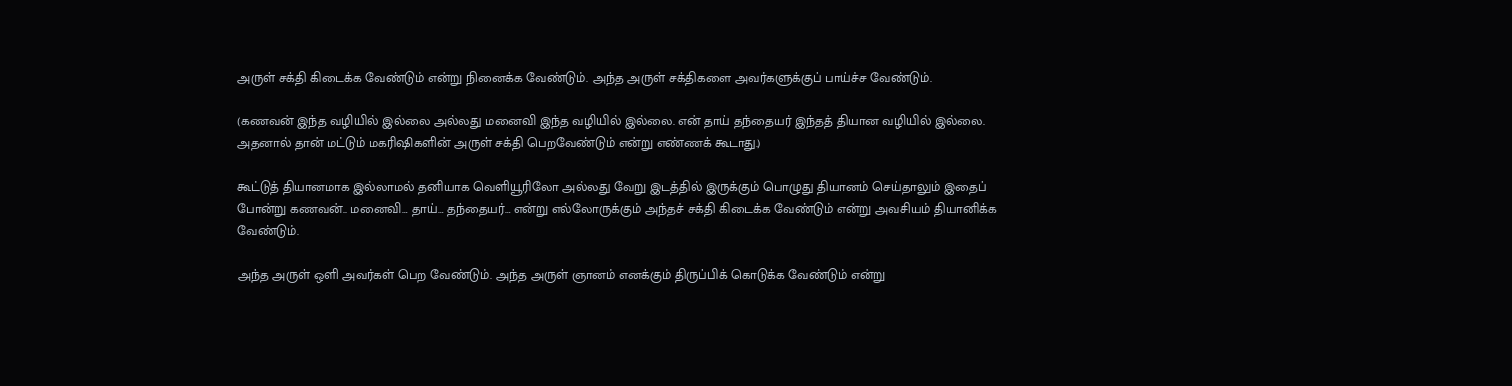அருள் சக்தி கிடைக்க வேண்டும் என்று நினைக்க வேண்டும். அந்த அருள் சக்திகளை அவர்களுக்குப் பாய்ச்ச வேண்டும்.

(கணவன் இந்த வழியில் இல்லை அல்லது மனைவி இந்த வழியில் இல்லை. என் தாய் தந்தையர் இந்தத் தியான வழியில் இல்லை. அதனால் தான் மட்டும் மகரிஷிகளின் அருள் சக்தி பெறவேண்டும் என்று எண்ணக் கூடாது.)

கூட்டுத் தியானமாக இல்லாமல் தனியாக வெளியூரிலோ அல்லது வேறு இடத்தில் இருக்கும் பொழுது தியானம் செய்தாலும் இதைப் போன்று கணவன்.. மனைவி… தாய்… தந்தையர்… என்று எல்லோருக்கும் அந்தச் சக்தி கிடைக்க வேண்டும் என்று அவசியம் தியானிக்க வேண்டும்.

அந்த அருள் ஒளி அவர்கள் பெற வேண்டும். அந்த அருள் ஞானம் எனக்கும் திருப்பிக் கொடுக்க வேண்டும் என்று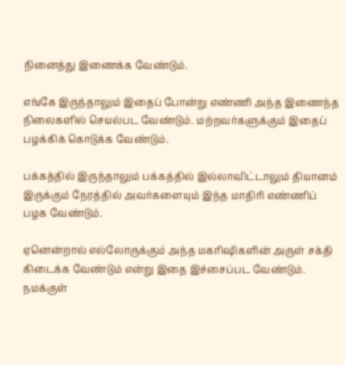நினைத்து இணைக்க வேண்டும்.

எங்கே இருந்தாலும் இதைப் போன்று எண்ணி அந்த இணைந்த நிலைகளில் செயல்பட வேண்டும். மற்றவர்களுக்கும் இதைப் பழக்கிக் கொடுக்க வேண்டும்.

பக்கத்தில் இருந்தாலும் பக்கத்தில் இல்லாவிட்டாலும் தியானம் இருக்கும் நேரத்தில் அவர்களையும் இந்த மாதிரி எண்ணிப் பழக வேண்டும்.

ஏனென்றால் எல்லோருக்கும் அந்த மகரிஷிகளின் அருள் சக்தி கிடைக்க வேண்டும் என்று இதை இச்சைப்பட வேண்டும். நமக்குள்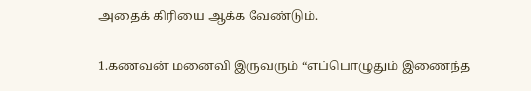அதைக் கிரியை ஆக்க வேண்டும்.

1.கணவன் மனைவி இருவரும் “எப்பொழுதும் இணைந்த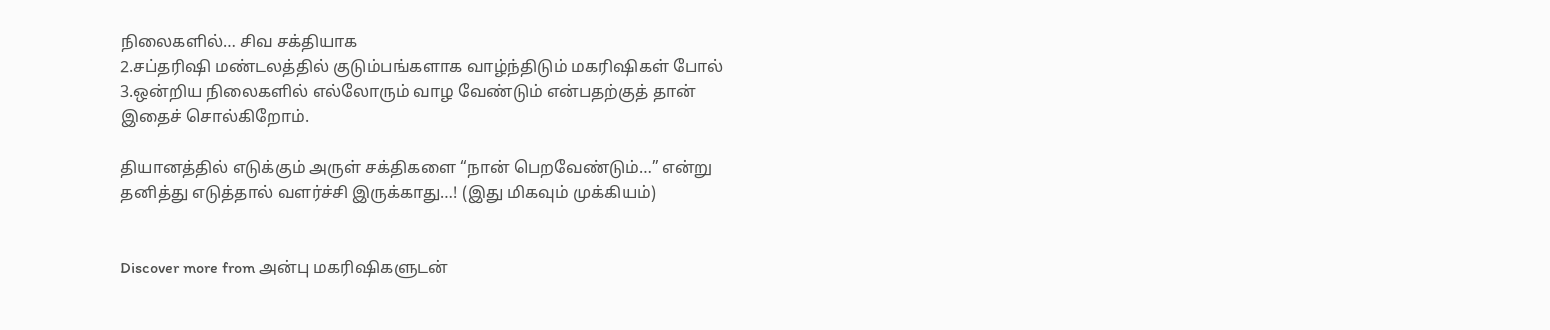நிலைகளில்… சிவ சக்தியாக
2.சப்தரிஷி மண்டலத்தில் குடும்பங்களாக வாழ்ந்திடும் மகரிஷிகள் போல்
3.ஒன்றிய நிலைகளில் எல்லோரும் வாழ வேண்டும் என்பதற்குத் தான் இதைச் சொல்கிறோம்.

தியானத்தில் எடுக்கும் அருள் சக்திகளை “நான் பெறவேண்டும்…” என்று தனித்து எடுத்தால் வளர்ச்சி இருக்காது…! (இது மிகவும் முக்கியம்)


Discover more from அன்பு மகரிஷிகளுடன்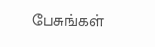பேசுங்கள்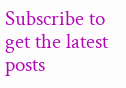Subscribe to get the latest posts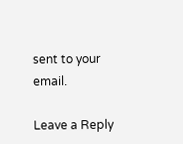sent to your email.

Leave a Reply